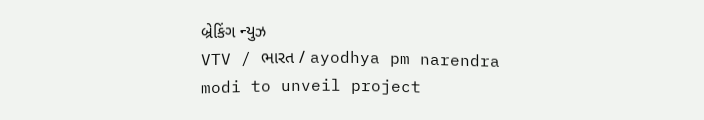બ્રેકિંગ ન્યુઝ
VTV / ભારત / ayodhya pm narendra modi to unveil project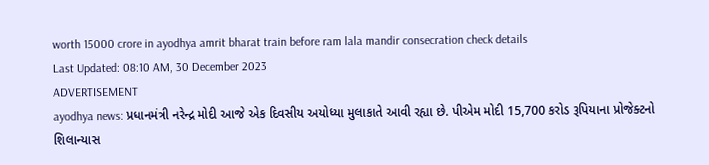worth 15000 crore in ayodhya amrit bharat train before ram lala mandir consecration check details
Last Updated: 08:10 AM, 30 December 2023
ADVERTISEMENT
ayodhya news: પ્રધાનમંત્રી નરેન્દ્ર મોદી આજે એક દિવસીય અયોધ્યા મુલાકાતે આવી રહ્યા છે. પીએમ મોદી 15,700 કરોડ રૂપિયાના પ્રોજેક્ટનો શિલાન્યાસ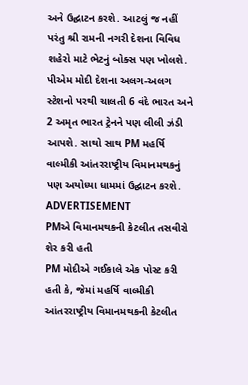અને ઉદ્ઘાટન કરશે. આટલું જ નહીં પરંતુ શ્રી રામની નગરી દેશના વિવિધ શહેરો માટે ભેટનું બોક્સ પણ ખોલશે. પીએમ મોદી દેશના અલગ-અલગ સ્ટેશનો પરથી ચાલતી 6 વંદે ભારત અને 2 અમૃત ભારત ટ્રેનને પણ લીલી ઝંડી આપશે. સાથો સાથ PM મહર્ષિ વાલ્મીકી આંતરરાષ્ટ્રીય વિમાનમથકનું પણ અયોધ્યા ધામમાં ઉદ્ઘાટન કરશે.
ADVERTISEMENT
PMએ વિમાનમથકની કેટલીત તસવીરો શેર કરી હતી
PM મોદીએ ગઈકાલે એક પોસ્ટ કરી હતી કે, જેમાં મહર્ષિ વાલ્મીકી આંતરરાષ્ટ્રીય વિમાનમથકની કેટલીત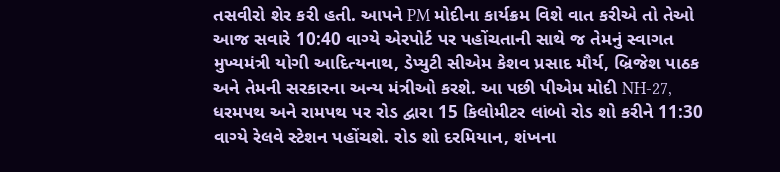તસવીરો શેર કરી હતી. આપને PM મોદીના કાર્યક્રમ વિશે વાત કરીએ તો તેઓ આજ સવારે 10:40 વાગ્યે એરપોર્ટ પર પહોંચતાની સાથે જ તેમનું સ્વાગત મુખ્યમંત્રી યોગી આદિત્યનાથ, ડેપ્યુટી સીએમ કેશવ પ્રસાદ મૌર્ય, બ્રિજેશ પાઠક અને તેમની સરકારના અન્ય મંત્રીઓ કરશે. આ પછી પીએમ મોદી NH-27, ધરમપથ અને રામપથ પર રોડ દ્વારા 15 કિલોમીટર લાંબો રોડ શો કરીને 11:30 વાગ્યે રેલવે સ્ટેશન પહોંચશે. રોડ શો દરમિયાન, શંખના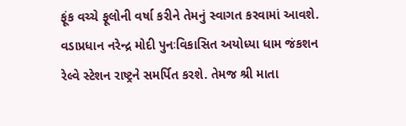ફૂંક વચ્ચે ફૂલોની વર્ષા કરીને તેમનું સ્વાગત કરવામાં આવશે.
વડાપ્રધાન નરેન્દ્ર મોદી પુનઃવિકાસિત અયોધ્યા ધામ જંકશન રેલ્વે સ્ટેશન રાષ્ટ્રને સમર્પિત કરશે. તેમજ શ્રી માતા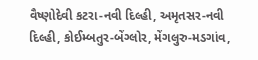વૈષ્ણોદેવી કટરા-નવી દિલ્હી, અમૃતસર-નવી દિલ્હી, કોઈમ્બતુર-બેંગ્લોર, મેંગલુરુ-મડગાંવ,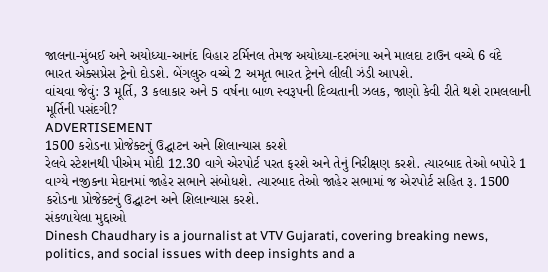જાલના-મુંબઈ અને અયોધ્યા-આનંદ વિહાર ટર્મિનલ તેમજ અયોધ્યા-દરભંગા અને માલદા ટાઉન વચ્ચે 6 વંદે ભારત એક્સપ્રેસ ટ્રેનો દોડશે. બેંગલુરુ વચ્ચે 2 અમૃત ભારત ટ્રેનને લીલી ઝંડી આપશે.
વાંચવા જેવું: 3 મૂર્તિ, 3 કલાકાર અને 5 વર્ષના બાળ સ્વરૂપની દિવ્યતાની ઝલક, જાણો કેવી રીતે થશે રામલલાની મૂર્તિની પસંદગી?
ADVERTISEMENT
1500 કરોડના પ્રોજેક્ટનું ઉદ્ઘાટન અને શિલાન્યાસ કરશે
રેલવે સ્ટેશનથી પીએમ મોદી 12.30 વાગે એરપોર્ટ પરત ફરશે અને તેનું નિરીક્ષણ કરશે. ત્યારબાદ તેઓ બપોરે 1 વાગ્યે નજીકના મેદાનમાં જાહેર સભાને સંબોધશે. ત્યારબાદ તેઓ જાહેર સભામાં જ એરપોર્ટ સહિત રૂ. 1500 કરોડના પ્રોજેક્ટનું ઉદ્ઘાટન અને શિલાન્યાસ કરશે.
સંકળાયેલા મુદ્દાઓ
Dinesh Chaudhary is a journalist at VTV Gujarati, covering breaking news, politics, and social issues with deep insights and a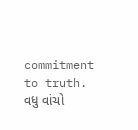commitment to truth.
વધુ વાંચો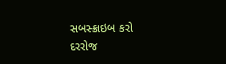સબસ્ક્રાઇબ કરો
દરરોજ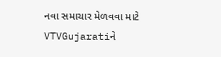નવા સમાચાર મેળવવા માટે VTVGujaratiને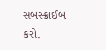સબસ્ક્રાઈબ કરો.